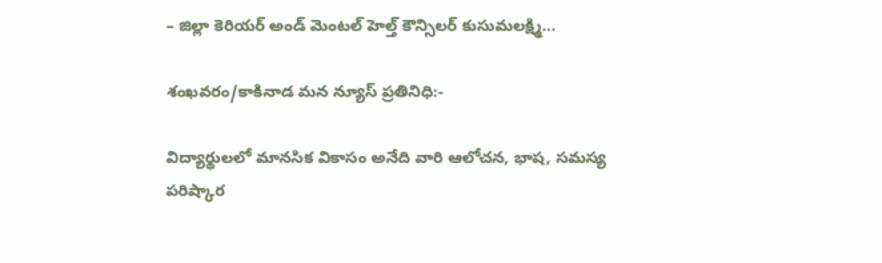– జిల్లా కెరియర్ అండ్ మెంటల్ హెల్త్ కౌన్సిలర్ కుసుమలక్ష్మి…

శంఖవరం/కాకినాడ మన న్యూస్ ప్రతినిధి:-

విద్యార్థులలో మానసిక వికాసం అనేది వారి ఆలోచన, భాష, సమస్య పరిష్కార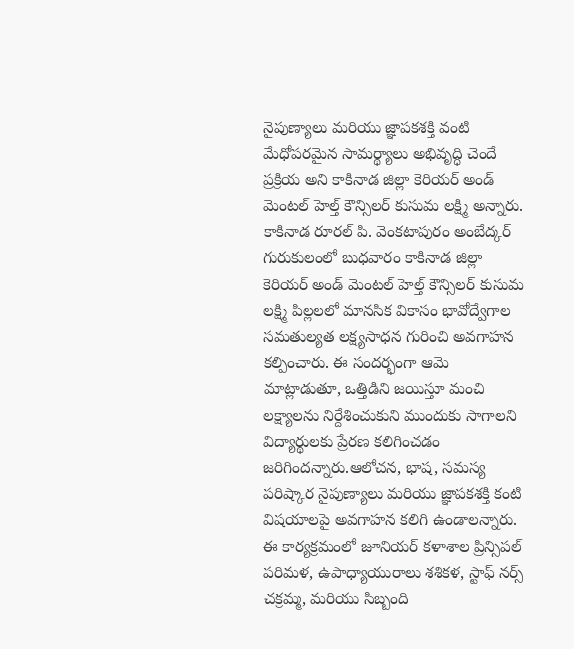నైపుణ్యాలు మరియు జ్ఞాపకశక్తి వంటి మేధోపరమైన సామర్థ్యాలు అభివృద్ధి చెందే ప్రక్రియ అని కాకినాడ జిల్లా కెరియర్ అండ్ మెంటల్ హెల్త్ కౌన్సిలర్ కుసుమ లక్ష్మి అన్నారు. కాకినాడ రూరల్ పి. వెంకటాపురం అంబేద్కర్ గురుకులంలో బుధవారం కాకినాడ జిల్లా కెరియర్ అండ్ మెంటల్ హెల్త్ కౌన్సిలర్ కుసుమ లక్ష్మి పిల్లలలో మానసిక వికాసం భావోద్వేగాల సమతుల్యత లక్ష్యసాధన గురించి అవగాహన కల్పించారు. ఈ సందర్భంగా ఆమె మాట్లాడుతూ, ఒత్తిడిని జయిస్తూ మంచి లక్ష్యాలను నిర్దేశించుకుని ముందుకు సాగాలని విద్యార్థులకు ప్రేరణ కలిగించడం జరిగిందన్నారు.ఆలోచన, భాష, సమస్య పరిష్కార నైపుణ్యాలు మరియు జ్ఞాపకశక్తి కంటి విషయాలపై అవగాహన కలిగి ఉండాలన్నారు. ఈ కార్యక్రమంలో జూనియర్ కళాశాల ప్రిన్సిపల్ పరిమళ, ఉపాధ్యాయురాలు శశికళ, స్టాఫ్ నర్స్ చక్రమ్మ, మరియు సిబ్బంది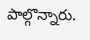పాల్గొన్నారు.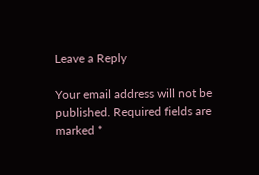Leave a Reply

Your email address will not be published. Required fields are marked *